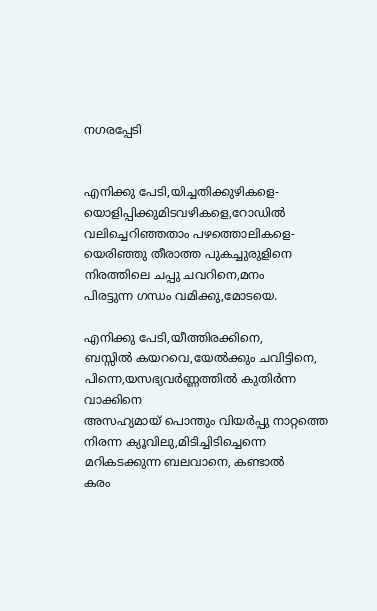നഗരപ്പേടി


എനിക്കു പേടി,യിച്ചതിക്കുഴികളെ-
യൊളിപ്പിക്കുമിടവഴികളെ,റോഡില്‍
വലിച്ചെറിഞ്ഞതാം പഴത്തൊലികളെ-
യെരിഞ്ഞു തീരാത്ത പുകച്ചുരുളിനെ
നിരത്തിലെ ചപ്പു ചവറിനെ,മനം
പിരട്ടുന്ന ഗന്ധം വമിക്കു,മോടയെ.

എനിക്കു പേടി,യീത്തിരക്കിനെ,
ബസ്സില്‍ കയറവെ,യേല്‍ക്കും ചവിട്ടിനെ,
പിന്നെ,യസഭ്യവര്‍ണ്ണത്തില്‍ കുതിര്‍ന്ന വാക്കിനെ
അസഹ്യമായ്‌ പൊന്തും വിയര്‍പ്പു നാറ്റത്തെ
നിരന്ന ക്യൂവിലു,മിടിച്ചിടിച്ചെന്നെ
മറികടക്കുന്ന ബലവാനെ, കണ്ടാല്‍
കരം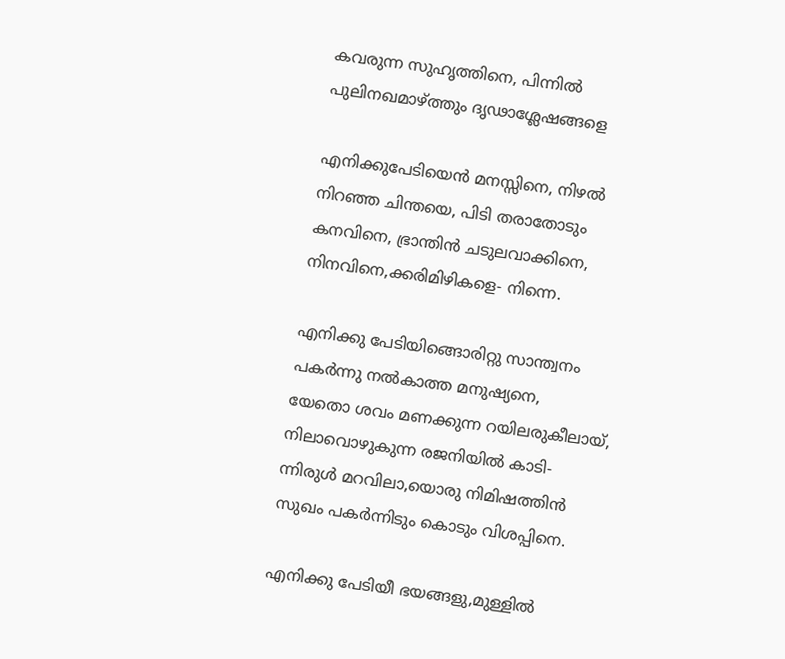കവരുന്ന സുഹൃത്തിനെ, പിന്നില്‍
പുലിനഖമാഴ്ത്തും ദൃഢാശ്ലേഷങ്ങളെ

എനിക്കുപേടിയെന്‍ മനസ്സിനെ, നിഴല്‍
നിറഞ്ഞ ചിന്തയെ, പിടി തരാതോടും
കനവിനെ, ഭ്രാന്തിന്‍ ചടുലവാക്കിനെ,
നിനവിനെ,ക്കരിമിഴികളെ- നിന്നെ.

എനിക്കു പേടിയിങ്ങൊരിറ്റു സാന്ത്വനം
പകര്‍ന്നു നല്‍കാത്ത മനുഷ്യനെ,
യേതൊ ശവം മണക്കുന്ന റയിലരുകീലായ്‌,
നിലാവൊഴുകുന്ന രജനിയില്‍ കാടി-
ന്നിരുള്‍ മറവിലാ,യൊരു നിമിഷത്തിന്‍
സുഖം പകര്‍ന്നിടും കൊടും വിശപ്പിനെ.

എനിക്കു പേടിയീ ഭയങ്ങളു,മുള്ളില്‍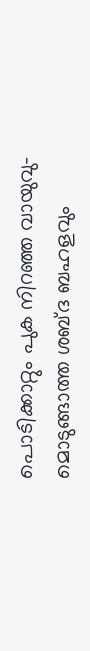പൊടിക്കാറ്റും പുക നിറഞ്ഞ വായുവു-
മൊടുങ്ങാത്ത ശബ്ദ ബഹളവും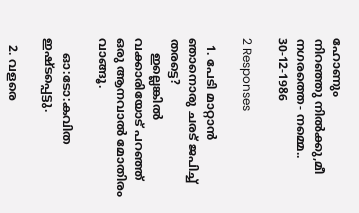ഹോണും
നിറഞ്ഞു നില്‍ക്കു,മീ നഗരത്തെ- നമ്മെ..
30-12-1986

2 Responses

  1. പേടി മാറ്റാന്‍ ഞാനൊരു ചരട് ജപിച്ച് തരട്ടെ?
    ഇല്ലെങ്കില്‍ വക്കാരിയോട് പറഞ്ഞ് ഒരു ആനവാല്‍ മോതിരം വാങ്ങൂ.

    ഓ:ടോ:കവിത ഇഷ്ടപ്പെട്ടു.

  2. വളരെ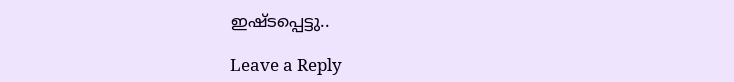ഇഷ്ടപ്പെട്ടു..

Leave a Reply